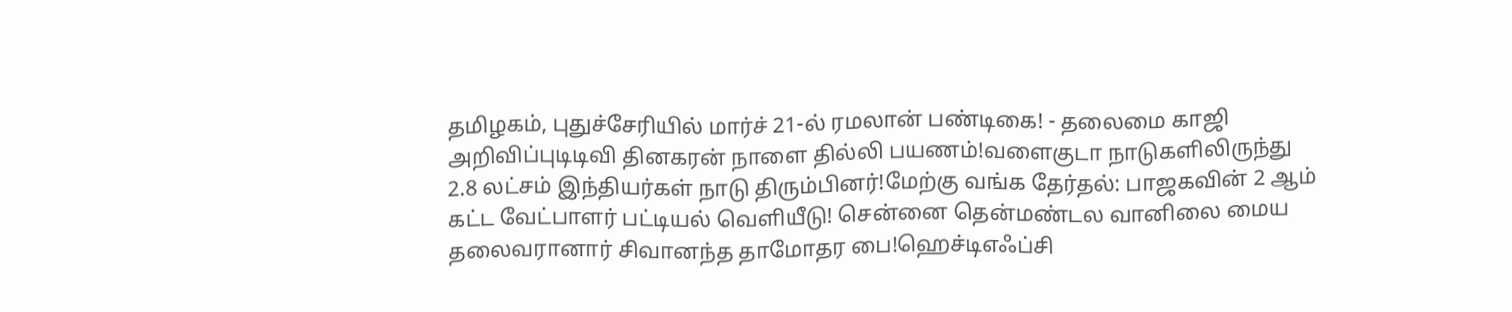தமிழகம், புதுச்சேரியில் மார்ச் 21-ல் ரமலான் பண்டிகை! - தலைமை காஜி அறிவிப்புடிடிவி தினகரன் நாளை தில்லி பயணம்!வளைகுடா நாடுகளிலிருந்து 2.8 லட்சம் இந்தியர்கள் நாடு திரும்பினர்!மேற்கு வங்க தேர்தல்: பாஜகவின் 2 ஆம் கட்ட வேட்பாளர் பட்டியல் வெளியீடு! சென்னை தென்மண்டல வானிலை மைய தலைவரானார் சிவானந்த தாமோதர பை!ஹெச்டிஎஃப்சி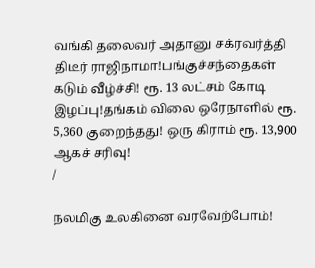வங்கி தலைவர் அதானு சக்ரவர்த்தி திடீர் ராஜிநாமா!பங்குச்சந்தைகள் கடும் வீழ்ச்சி! ரூ. 13 லட்சம் கோடி இழப்பு!தங்கம் விலை ஒரேநாளில் ரூ. 5,360 குறைந்தது! ஒரு கிராம் ரூ. 13,900 ஆகச் சரிவு!
/

நலமிகு உலகினை வரவேற்போம்!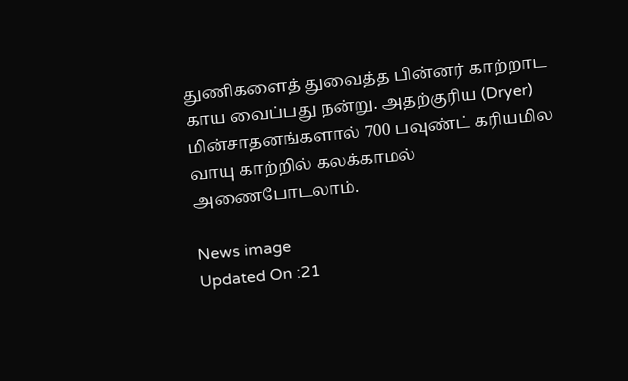துணிகளைத் துவைத்த பின்னர் காற்றாட காய வைப்பது நன்று. அதற்குரிய (Dryer) மின்சாதனங்களால் 700 பவுண்ட் கரியமில வாயு காற்றில் கலக்காமல் அணைபோடலாம்.

News image
Updated On :21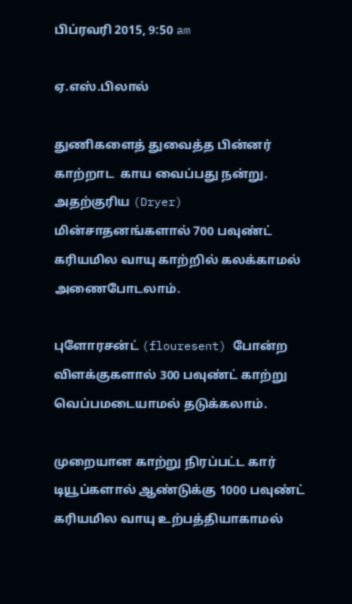பிப்ரவரி 2015, 9:50 am

ஏ.எஸ்.பிலால்

துணிகளைத் துவைத்த பின்னர் காற்றாட  காய வைப்பது நன்று. அதற்குரிய (Dryer) மின்சாதனங்களால் 700 பவுண்ட் கரியமில வாயு காற்றில் கலக்காமல் அணைபோடலாம்.

புளோரசன்ட் (flouresent) போன்ற விளக்குகளால் 300 பவுண்ட் காற்று வெப்பமடையாமல் தடுக்கலாம்.

முறையான காற்று நிரப்பட்ட கார் டியூப்களால் ஆண்டுக்கு 1000 பவுண்ட் கரியமில வாயு உற்பத்தியாகாமல்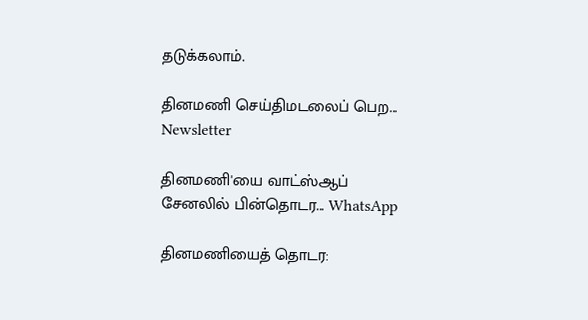தடுக்கலாம்.

தினமணி செய்திமடலைப் பெற... Newsletter

தினமணி'யை வாட்ஸ்ஆப் சேனலில் பின்தொடர... WhatsApp

தினமணியைத் தொடர: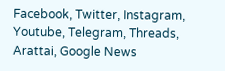Facebook, Twitter, Instagram, Youtube, Telegram, Threads, Arattai, Google News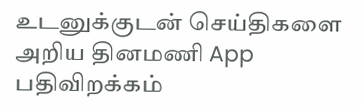உடனுக்குடன் செய்திகளை அறிய தினமணி App பதிவிறக்கம்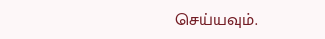செய்யவும்.